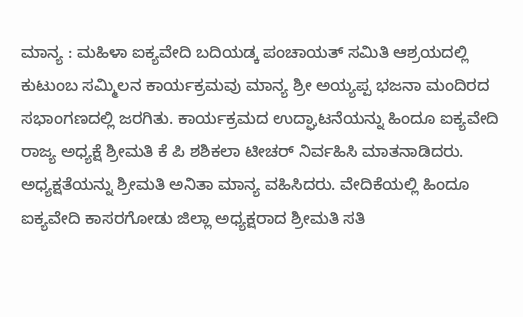ಮಾನ್ಯ : ಮಹಿಳಾ ಐಕ್ಯವೇದಿ ಬದಿಯಡ್ಕ ಪಂಚಾಯತ್ ಸಮಿತಿ ಆಶ್ರಯದಲ್ಲಿ ಕುಟುಂಬ ಸಮ್ಮಿಲನ ಕಾರ್ಯಕ್ರಮವು ಮಾನ್ಯ ಶ್ರೀ ಅಯ್ಯಪ್ಪ ಭಜನಾ ಮಂದಿರದ ಸಭಾಂಗಣದಲ್ಲಿ ಜರಗಿತು. ಕಾರ್ಯಕ್ರಮದ ಉದ್ಘಾಟನೆಯನ್ನು ಹಿಂದೂ ಐಕ್ಯವೇದಿ ರಾಜ್ಯ ಅಧ್ಯಕ್ಷೆ ಶ್ರೀಮತಿ ಕೆ ಪಿ ಶಶಿಕಲಾ ಟೀಚರ್ ನಿರ್ವಹಿಸಿ ಮಾತನಾಡಿದರು. ಅಧ್ಯಕ್ಷತೆಯನ್ನು ಶ್ರೀಮತಿ ಅನಿತಾ ಮಾನ್ಯ ವಹಿಸಿದರು. ವೇದಿಕೆಯಲ್ಲಿ ಹಿಂದೂ ಐಕ್ಯವೇದಿ ಕಾಸರಗೋಡು ಜಿಲ್ಲಾ ಅಧ್ಯಕ್ಷರಾದ ಶ್ರೀಮತಿ ಸತಿ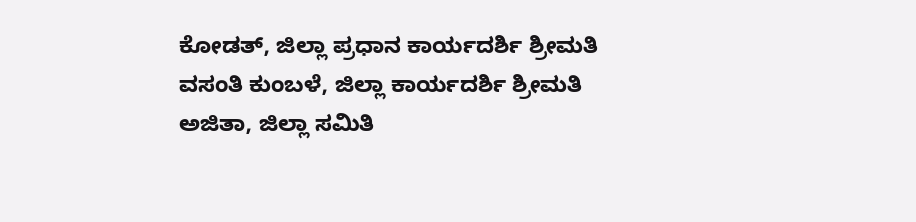ಕೋಡತ್, ಜಿಲ್ಲಾ ಪ್ರಧಾನ ಕಾರ್ಯದರ್ಶಿ ಶ್ರೀಮತಿ ವಸಂತಿ ಕುಂಬಳೆ, ಜಿಲ್ಲಾ ಕಾರ್ಯದರ್ಶಿ ಶ್ರೀಮತಿ ಅಜಿತಾ, ಜಿಲ್ಲಾ ಸಮಿತಿ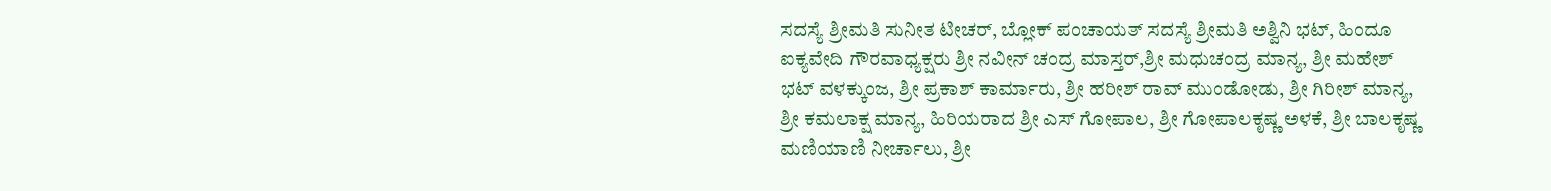ಸದಸ್ಯೆ ಶ್ರೀಮತಿ ಸುನೀತ ಟೀಚರ್, ಬ್ಲೋಕ್ ಪಂಚಾಯತ್ ಸದಸ್ಯೆ ಶ್ರೀಮತಿ ಅಶ್ವಿನಿ ಭಟ್, ಹಿಂದೂ ಐಕ್ಯವೇದಿ ಗೌರವಾಧ್ಯಕ್ಷರು ಶ್ರೀ ನವೀನ್ ಚಂದ್ರ ಮಾಸ್ತರ್,ಶ್ರೀ ಮಧುಚಂದ್ರ ಮಾನ್ಯ, ಶ್ರೀ ಮಹೇಶ್ ಭಟ್ ವಳಕ್ಕುಂಜ, ಶ್ರೀ ಪ್ರಕಾಶ್ ಕಾರ್ಮಾರು, ಶ್ರೀ ಹರೀಶ್ ರಾವ್ ಮುಂಡೋಡು, ಶ್ರೀ ಗಿರೀಶ್ ಮಾನ್ಯ, ಶ್ರೀ ಕಮಲಾಕ್ಷ ಮಾನ್ಯ, ಹಿರಿಯರಾದ ಶ್ರೀ ಎಸ್ ಗೋಪಾಲ, ಶ್ರೀ ಗೋಪಾಲಕೃಷ್ಣ ಅಳಕೆ, ಶ್ರೀ ಬಾಲಕೃಷ್ಣ ಮಣಿಯಾಣಿ ನೀರ್ಚಾಲು, ಶ್ರೀ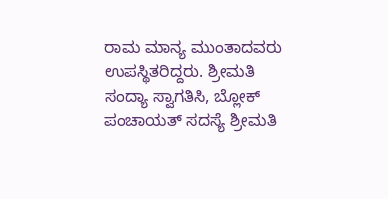ರಾಮ ಮಾನ್ಯ ಮುಂತಾದವರು ಉಪಸ್ಥಿತರಿದ್ದರು. ಶ್ರೀಮತಿ ಸಂದ್ಯಾ ಸ್ವಾಗತಿಸಿ, ಬ್ಲೋಕ್ ಪಂಚಾಯತ್ ಸದಸ್ಯೆ ಶ್ರೀಮತಿ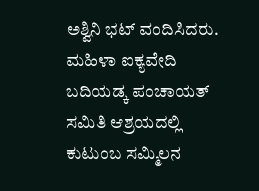ಅಶ್ವಿನಿ ಭಟ್ ವಂದಿಸಿದರು.
ಮಹಿಳಾ ಐಕ್ಯವೇದಿ ಬದಿಯಡ್ಕ ಪಂಚಾಯತ್ ಸಮಿತಿ ಆಶ್ರಯದಲ್ಲಿ ಕುಟುಂಬ ಸಮ್ಮಿಲನ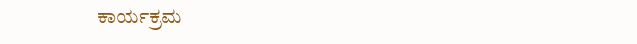ಕಾರ್ಯಕ್ರಮ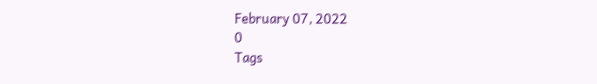February 07, 2022
0
Tags